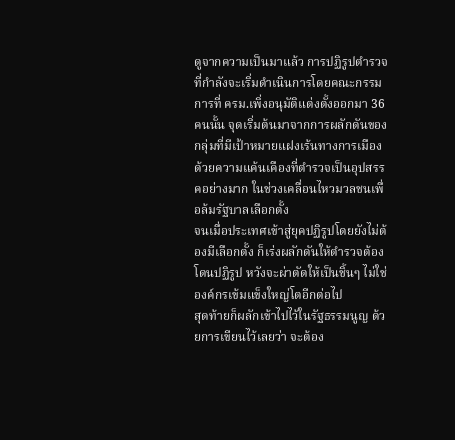ดูจากความเป็นมาแล้ว การปฏิรูปตำรวจที่กำลังจะเริ่มดำเนินการโดยคณะกรรมการที่ ครม.เพิ่งอนุมัติแต่งตั้งออกมา 36 คนนั้น จุดเริ่มต้นมาจากการผลักดันของกลุ่มที่มีเป้าหมายแฝงเร้นทางการเมือง ด้วยความแค้นเคืองที่ตำรวจเป็นอุปสรรคอย่างมาก ในช่วงเคลื่อนไหวมวลชนเพื่อล้มรัฐบาลเลือกตั้ง
จนเมื่อประเทศเข้าสู่ยุคปฏิรูปโดยยังไม่ต้องมีเลือกตั้ง ก็เร่งผลักดันให้ตำรวจต้องโดนปฏิรูป หวังจะผ่าตัดให้เป็นชิ้นๆ ไม่ใช่องค์กรเข้มแข็งใหญ่โตอีกต่อไป
สุดท้ายก็ผลักเข้าไปไว้ในรัฐธรรมนูญ ด้วยการเขียนไว้เลยว่า จะต้อง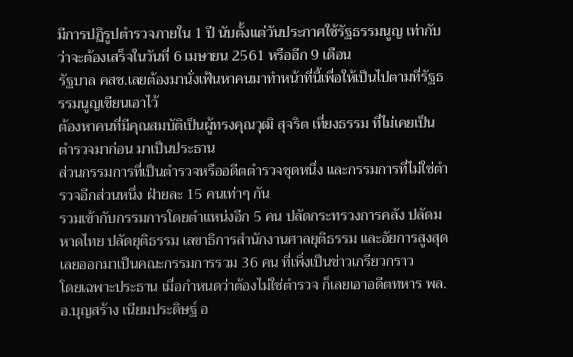มีการปฏิรูปตำรวจภายใน 1 ปี นับตั้งแต่วันประกาศใช้รัฐธรรมนูญ เท่ากับว่าจะต้องเสร็จในวันที่ 6 เมษายน 2561 หรืออีก 9 เดือน
รัฐบาล คสช.เลยต้องมานั่งเฟ้นหาคนมาทำหน้าที่นี้เพื่อให้เป็นไปตามที่รัฐธรรมนูญเขียนเอาไว้
ต้องหาคนที่มีคุณสมบัติเป็นผู้ทรงคุณวุฒิ สุจริต เที่ยงธรรม ที่ไม่เคยเป็นตำรวจมาก่อน มาเป็นประธาน
ส่วนกรรมการที่เป็นตำรวจหรืออดีตตำรวจชุดหนึ่ง และกรรมการที่ไม่ใช่ตำรวจอีกส่วนหนึ่ง ฝ่ายละ 15 คนเท่าๆ กัน
รวมเข้ากับกรรมการโดยตำแหน่งอีก 5 คน ปลัดกระทรวงการคลัง ปลัดมหาดไทย ปลัดยุติธรรม เลขาธิการสำนักงานศาลยุติธรรม และอัยการสูงสุด
เลยออกมาเป็นคณะกรรมการรวม 36 คน ที่เพิ่งเป็นข่าวเกรียวกราว
โดยเฉพาะประธาน เมื่อกำหนดว่าต้องไม่ใช่ตำรวจ ก็เลยเอาอดีตทหาร พล.อ.บุญสร้าง เนียมประดิษฐ์ อ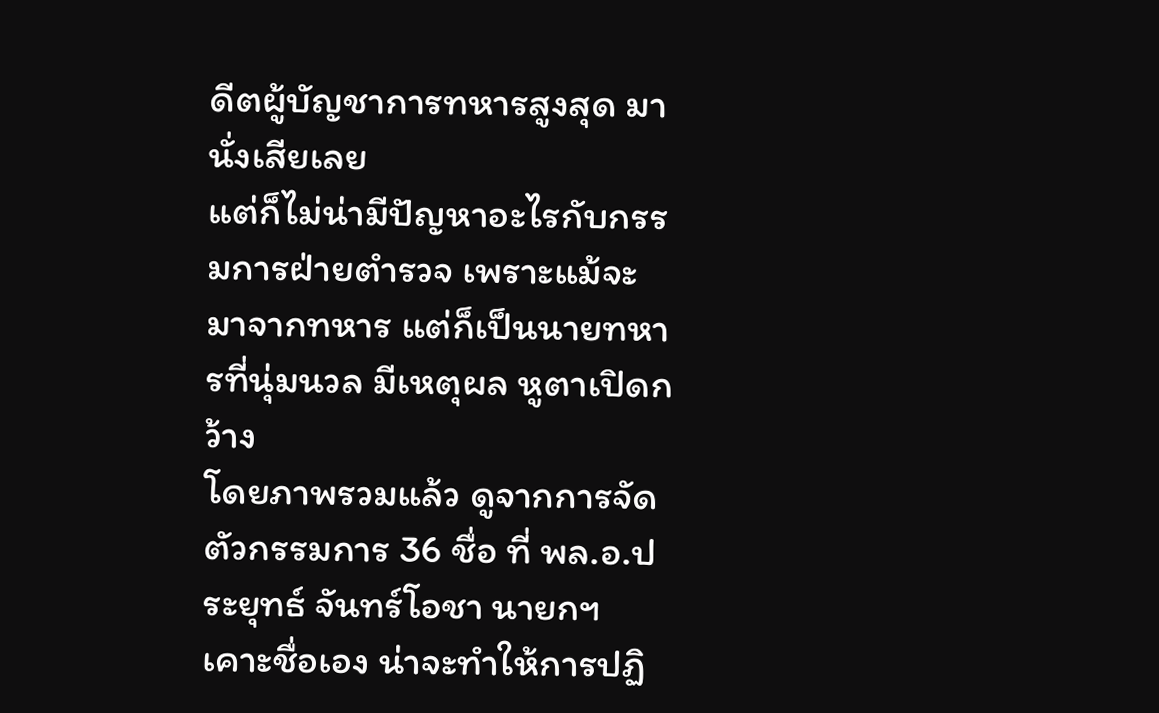ดีตผู้บัญชาการทหารสูงสุด มานั่งเสียเลย
แต่ก็ไม่น่ามีปัญหาอะไรกับกรรมการฝ่ายตำรวจ เพราะแม้จะมาจากทหาร แต่ก็เป็นนายทหารที่นุ่มนวล มีเหตุผล หูตาเปิดกว้าง
โดยภาพรวมแล้ว ดูจากการจัดตัวกรรมการ 36 ชื่อ ที่ พล.อ.ประยุทธ์ จันทร์โอชา นายกฯเคาะชื่อเอง น่าจะทำให้การปฏิ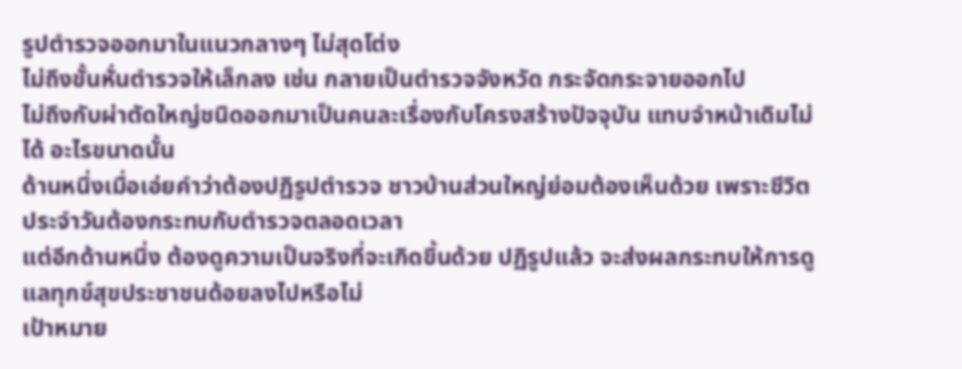รูปตำรวจออกมาในแนวกลางๆ ไม่สุดโต่ง
ไม่ถึงขั้นหั่นตำรวจให้เล็กลง เช่น กลายเป็นตำรวจจังหวัด กระจัดกระจายออกไป
ไม่ถึงกับผ่าตัดใหญ่ชนิดออกมาเป็นคนละเรื่องกับโครงสร้างปัจจุบัน แทบจำหน้าเดิมไม่ได้ อะไรขนาดนั้น
ด้านหนึ่งเมื่อเอ่ยคำว่าต้องปฏิรูปตำรวจ ชาวบ้านส่วนใหญ่ย่อมต้องเห็นด้วย เพราะชีวิตประจำวันต้องกระทบกับตำรวจตลอดเวลา
แต่อีกด้านหนึ่ง ต้องดูความเป็นจริงที่จะเกิดขึ้นด้วย ปฏิรูปแล้ว จะส่งผลกระทบให้การดูแลทุกข์สุขประชาชนด้อยลงไปหรือไม่
เป้าหมาย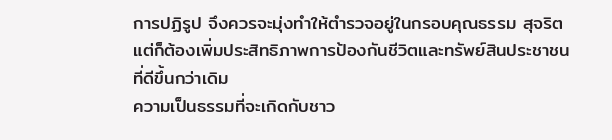การปฏิรูป จึงควรจะมุ่งทำให้ตำรวจอยู่ในกรอบคุณธรรม สุจริต แต่ก็ต้องเพิ่มประสิทธิภาพการป้องกันชีวิตและทรัพย์สินประชาชนที่ดีขึ้นกว่าเดิม
ความเป็นธรรมที่จะเกิดกับชาว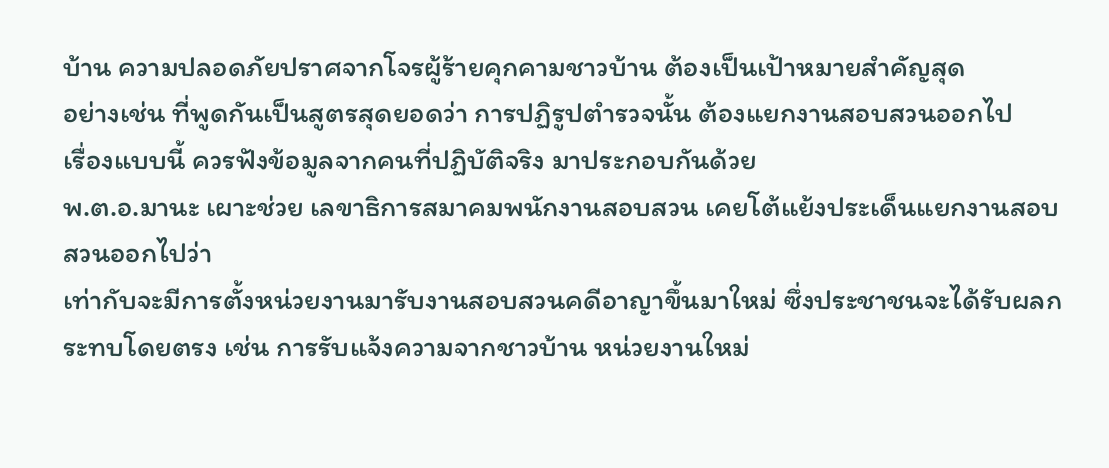บ้าน ความปลอดภัยปราศจากโจรผู้ร้ายคุกคามชาวบ้าน ต้องเป็นเป้าหมายสำคัญสุด
อย่างเช่น ที่พูดกันเป็นสูตรสุดยอดว่า การปฏิรูปตำรวจนั้น ต้องแยกงานสอบสวนออกไป
เรื่องแบบนี้ ควรฟังข้อมูลจากคนที่ปฏิบัติจริง มาประกอบกันด้วย
พ.ต.อ.มานะ เผาะช่วย เลขาธิการสมาคมพนักงานสอบสวน เคยโต้แย้งประเด็นแยกงานสอบสวนออกไปว่า
เท่ากับจะมีการตั้งหน่วยงานมารับงานสอบสวนคดีอาญาขึ้นมาใหม่ ซึ่งประชาชนจะได้รับผลกระทบโดยตรง เช่น การรับแจ้งความจากชาวบ้าน หน่วยงานใหม่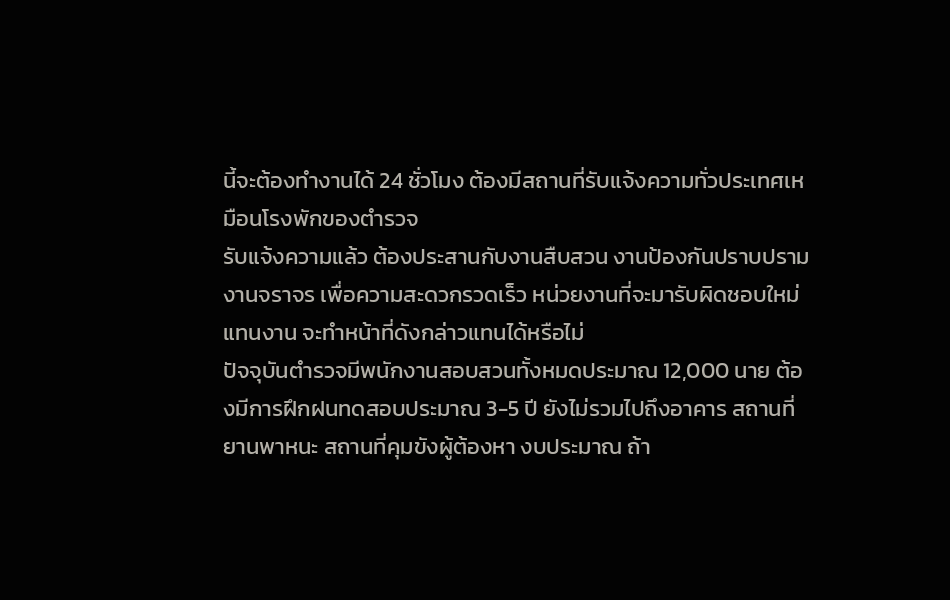นี้จะต้องทำงานได้ 24 ชั่วโมง ต้องมีสถานที่รับแจ้งความทั่วประเทศเหมือนโรงพักของตำรวจ
รับแจ้งความแล้ว ต้องประสานกับงานสืบสวน งานป้องกันปราบปราม งานจราจร เพื่อความสะดวกรวดเร็ว หน่วยงานที่จะมารับผิดชอบใหม่แทนงาน จะทำหน้าที่ดังกล่าวแทนได้หรือไม่
ปัจจุบันตำรวจมีพนักงานสอบสวนทั้งหมดประมาณ 12,000 นาย ต้องมีการฝึกฝนทดสอบประมาณ 3-5 ปี ยังไม่รวมไปถึงอาคาร สถานที่ ยานพาหนะ สถานที่คุมขังผู้ต้องหา งบประมาณ ถ้า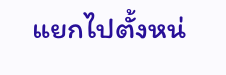แยกไปตั้งหน่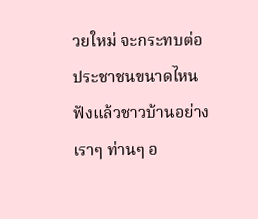วยใหม่ จะกระทบต่อประชาชนขนาดไหน
ฟังแล้วชาวบ้านอย่างเราๆ ท่านๆ อ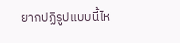ยากปฏิรูปแบบนี้ไห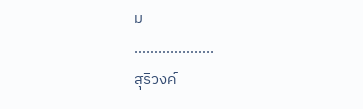ม
………………..
สุริวงค์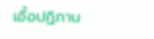เอื้อปฏิภาน